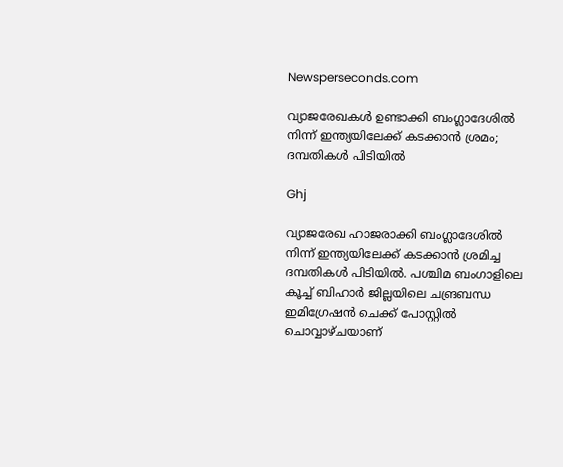Newsperseconds.com

വ്യാജരേഖകള്‍ ഉണ്ടാക്കി ബംഗ്ലാദേശില്‍ നിന്ന് ഇന്ത്യയിലേക്ക് കടക്കാന്‍ ശ്രമം; ദമ്പതികള്‍ പിടിയില്‍

Ghj

വ്യാജരേഖ ഹാജരാക്കി ബംഗ്ലാദേശില്‍ നിന്ന് ഇന്ത്യയിലേക്ക് കടക്കാന്‍ ശ്രമിച്ച ദമ്പതികള്‍ പിടിയില്‍. പശ്ചിമ ബംഗാളിലെ കൂച്ച് ബിഹാര്‍ ജില്ലയിലെ ചങ്രബന്ധ ഇമിഗ്രേഷന്‍ ചെക്ക് പോസ്റ്റില്‍ ചൊവ്വാഴ്ചയാണ്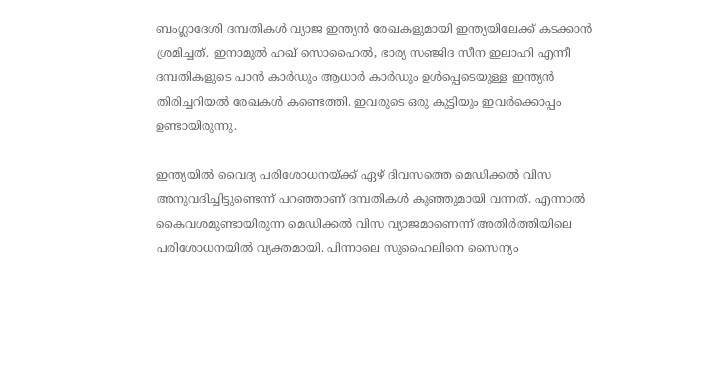ബംഗ്ലാദേശി ദമ്പതികള്‍ വ്യാജ ഇന്ത്യന്‍ രേഖകളുമായി ഇന്ത്യയിലേക്ക് കടക്കാന്‍ ശ്രമിച്ചത്. ഇനാമുല്‍ ഹഖ് സൊഹൈല്‍, ഭാര്യ സഞ്ജിദ സീന ഇലാഹി എന്നീ ദമ്പതികളുടെ പാന്‍ കാര്‍ഡും ആധാര്‍ കാര്‍ഡും ഉള്‍പ്പെടെയുള്ള ഇന്ത്യന്‍ തിരിച്ചറിയല്‍ രേഖകള്‍ കണ്ടെത്തി. ഇവരുടെ ഒരു കുട്ടിയും ഇവര്‍ക്കൊപ്പം ഉണ്ടായിരുന്നു.

ഇന്ത്യയില്‍ വൈദ്യ പരിശോധനയ്ക്ക് ഏഴ് ദിവസത്തെ മെഡിക്കല്‍ വിസ അനുവദിച്ചിട്ടുണ്ടെന്ന് പറഞ്ഞാണ് ദമ്പതികള്‍ കുഞ്ഞുമായി വന്നത്. എന്നാല്‍ കൈവശമുണ്ടായിരുന്ന മെഡിക്കല്‍ വിസ വ്യാജമാണെന്ന് അതിര്‍ത്തിയിലെ പരിശോധനയില്‍ വ്യക്തമായി. പിന്നാലെ സുഹൈലിനെ സൈന്യം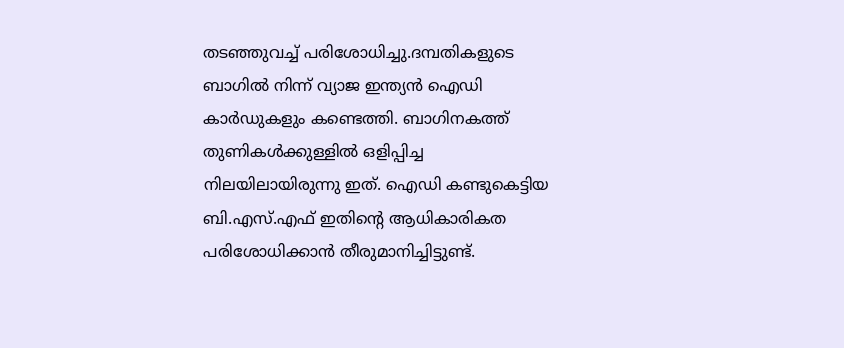തടഞ്ഞുവച്ച് പരിശോധിച്ചു.ദമ്പതികളുടെ ബാഗില്‍ നിന്ന് വ്യാജ ഇന്ത്യന്‍ ഐഡി കാര്‍ഡുകളും കണ്ടെത്തി. ബാഗിനകത്ത് തുണികള്‍ക്കുള്ളില്‍ ഒളിപ്പിച്ച നിലയിലായിരുന്നു ഇത്. ഐഡി കണ്ടുകെട്ടിയ ബി.എസ്.എഫ് ഇതിന്റെ ആധികാരികത പരിശോധിക്കാന്‍ തീരുമാനിച്ചിട്ടുണ്ട്.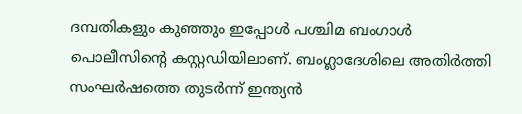ദമ്പതികളും കുഞ്ഞും ഇപ്പോള്‍ പശ്ചിമ ബംഗാള്‍ പൊലീസിന്റെ കസ്റ്റഡിയിലാണ്. ബംഗ്ലാദേശിലെ അതിര്‍ത്തി സംഘര്‍ഷത്തെ തുടര്‍ന്ന് ഇന്ത്യന്‍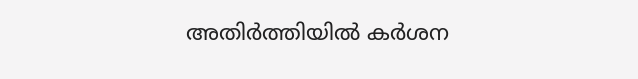അതിര്‍ത്തിയില്‍ കര്‍ശന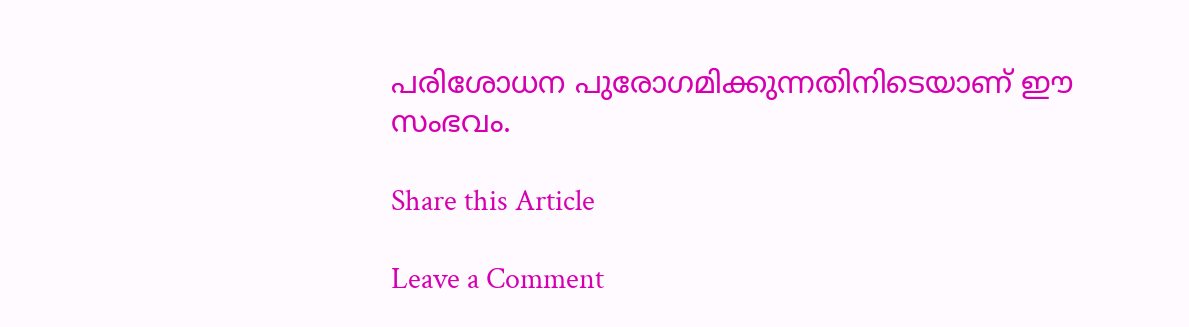പരിശോധന പുരോഗമിക്കുന്നതിനിടെയാണ് ഈ സംഭവം.

Share this Article

Leave a Comment